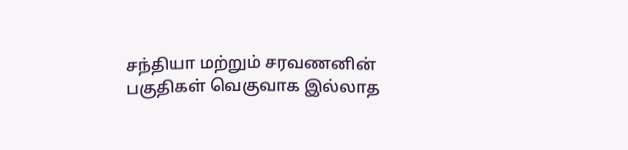சந்தியா மற்றும் சரவணனின் பகுதிகள் வெகுவாக இல்லாத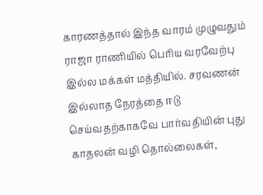காரணத்தால் இந்த வாரம் முழுவதும் ராஜா ராணியில் பெரிய வரவேற்பு இல்ல மக்கள் மத்தியில். சரவணன் இல்லாத நேரத்தை ஈடு செய்வதற்காகவே பார்வதியின் புது காதலன் வழி தொல்லைகள்,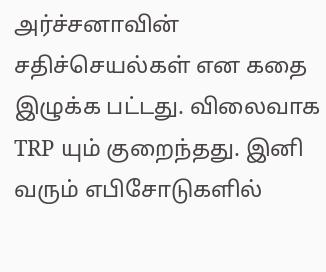அர்ச்சனாவின் சதிச்செயல்கள் என கதை இழுக்க பட்டது. விலைவாக TRP யும் குறைந்தது. இனி வரும் எபிசோடுகளில்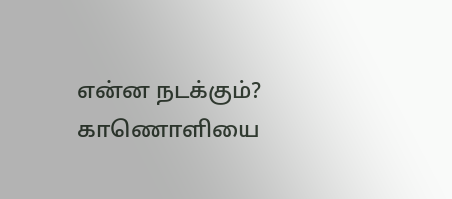என்ன நடக்கும்? காணொளியை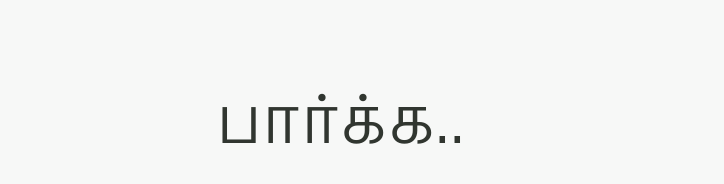பார்க்க..